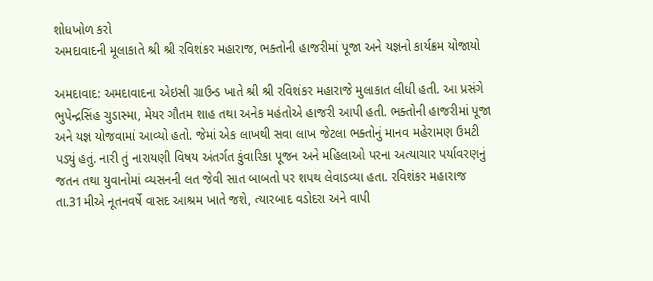શોધખોળ કરો
અમદાવાદની મૂલાકાતે શ્રી શ્રી રવિશંકર મહારાજ, ભક્તોની હાજરીમાં પૂજા અને યજ્ઞનો કાર્યક્રમ યોજાયો

અમદાવાદ: અમદાવાદના એઇસી ગ્રાઉન્ડ ખાતે શ્રી શ્રી રવિશંકર મહારાજે મુલાકાત લીધી હતી. આ પ્રસંગે ભુપેન્દ્રસિંહ ચુડાસ્મા, મેયર ગૌતમ શાહ તથા અનેક મહંતોએ હાજરી આપી હતી. ભક્તોની હાજરીમાં પૂજા અને યજ્ઞ યોજવામાં આવ્યો હતો. જેમાં એક લાખથી સવા લાખ જેટલા ભક્તોનું માનવ મહેરામણ ઉમટી પડ્યું હતું. નારી તું નારાયણી વિષય અંતર્ગત કુંવારિકા પૂજન અને મહિલાઓ પરના અત્યાચાર પર્યાવરણનું જતન તથા યુવાનોમાં વ્યસનની લત જેવી સાત બાબતો પર શપથ લેવાડવ્યા હતા. રવિશંકર મહારાજ તા.31મીએ નૂતનવર્ષે વાસદ આશ્રમ ખાતે જશે, ત્યારબાદ વડોદરા અને વાપી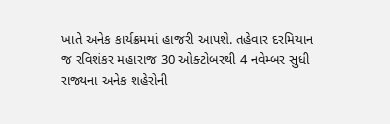ખાતે અનેક કાર્યક્રમમાં હાજરી આપશે. તહેવાર દરમિયાન જ રવિશંકર મહારાજ 30 ઓક્ટોબરથી 4 નવેમ્બર સુધી રાજ્યના અનેક શહેરોની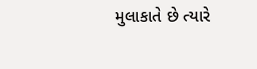મુલાકાતે છે ત્યારે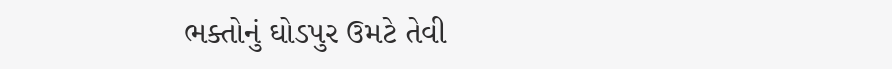ભક્તોનું ઘોડપુર ઉમટે તેવી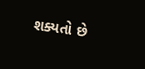શક્યતો છે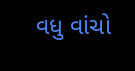વધુ વાંચો